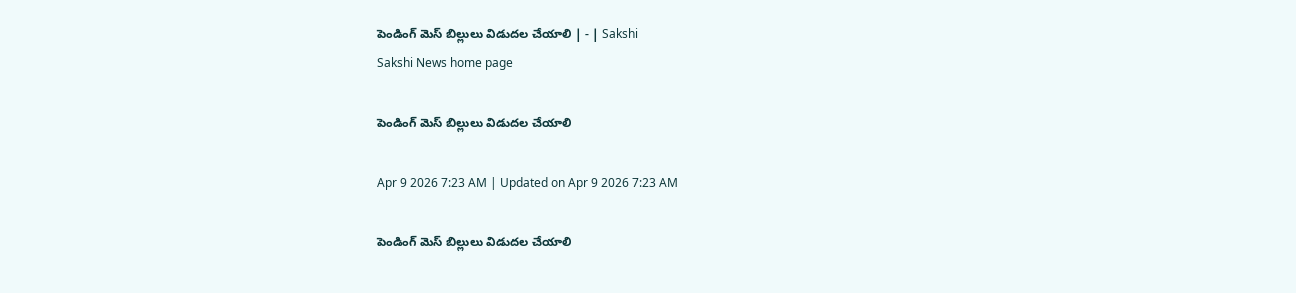పెండింగ్‌ మెస్‌ బిల్లులు విడుదల చేయాలి | - | Sakshi
Sakshi News home page

పెండింగ్‌ మెస్‌ బిల్లులు విడుదల చేయాలి

Apr 9 2026 7:23 AM | Updated on Apr 9 2026 7:23 AM

పెండింగ్‌ మెస్‌ బిల్లులు విడుదల చేయాలి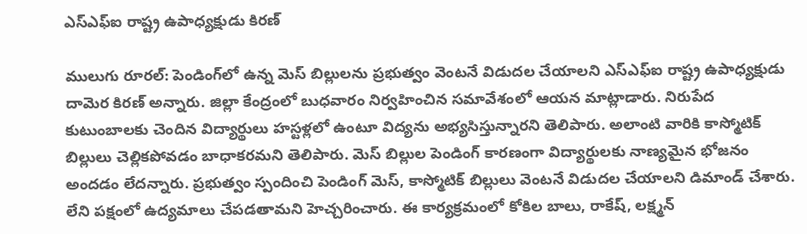ఎస్‌ఎఫ్‌ఐ రాష్ట్ర ఉపాధ్యక్షుడు కిరణ్‌

ములుగు రూరల్‌: పెండింగ్‌లో ఉన్న మెస్‌ బిల్లులను ప్రభుత్వం వెంటనే విడుదల చేయాలని ఎస్‌ఎఫ్‌ఐ రాష్ట్ర ఉపాధ్యక్షుడు దామెర కిరణ్‌ అన్నారు. జిల్లా కేంద్రంలో బుధవారం నిర్వహించిన సమావేశంలో ఆయన మాట్లాడారు. నిరుపేద కుటుంబాలకు చెందిన విద్యార్థులు హస్టళ్లలో ఉంటూ విద్యను అభ్యసిస్తున్నారని తెలిపారు. అలాంటి వారికి కాస్మోటిక్‌ బిల్లులు చెల్లికపోవడం బాధాకరమని తెలిపారు. మెస్‌ బిల్లుల పెండింగ్‌ కారణంగా విద్యార్థులకు నాణ్యమైన భోజనం అందడం లేదన్నారు. ప్రభుత్వం స్పందించి పెండింగ్‌ మెస్‌, కాస్మోటిక్‌ బిల్లులు వెంటనే విడుదల చేయాలని డిమాండ్‌ చేశారు. లేని పక్షంలో ఉద్యమాలు చేపడతామని హెచ్చరించారు. ఈ కార్యక్రమంలో కోకిల బాలు, రాకేష్‌, లక్ష్మన్‌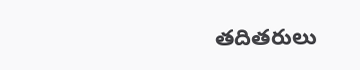తదితరులు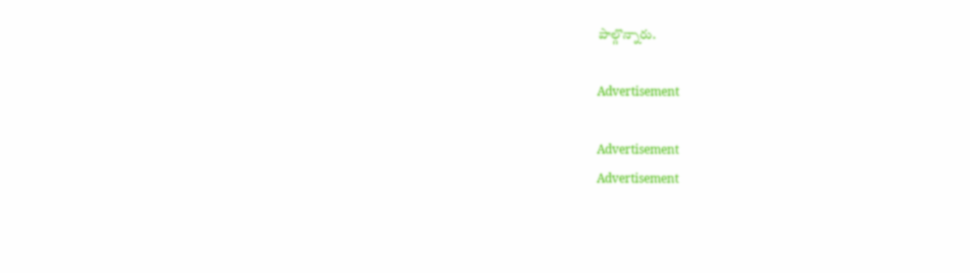పాల్గొన్నారు.

Advertisement

Advertisement
Advertisement